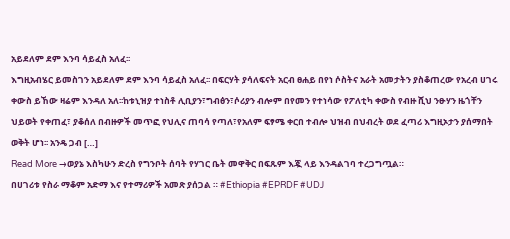አይደለም ደም እንባ ሳይፈስ አለፈ፡፡
እግዚአብሄር ይመስገን አይደለም ደም እንባ ሳይፈስ አለፈ፡፡ በፍርሃት ያሳለፍናት አርብ ፀሐይ በየነ ሶስትና አራት አመታትን ያስቆጠረው የአረብ ሀገሩ ቀውስ ይኸው ዛሬም እንዳለ አለ፡፡ከቱኒዝያ ተነስቶ ሊቢያን፣ግብፅን፣ሶሪያን ብሎም በየመን የተነሳው የፖለቲካ ቀውስ የብዙ ሺህ ንፁሃን ዜጎቸን ህይወት የቀጠፈ፣ ያቆሰለ በብዙዎች መጥፎ የህሊና ጠባሳ የጣለ፣የአለም ፍፃሜ ቀርበ ተብሎ ህዝብ በህብረት ወደ ፈጣሪ እግዚኦታን ያሰማበት ወቅት ሆነ፡፡ አንዴ ጋብ […]
Read More →ወያኔ እስካሁን ድረስ የግንቦት ሰባት የሃገር ቤት መዋቅር በፍጹም እጇ ላይ እንዳልገባ ተረጋግጧል።
በሀገሪቱ የስራ ማቆም አድማ እና የተማሪዎች አመጽ ያሰጋል ። #Ethiopia #EPRDF #UDJ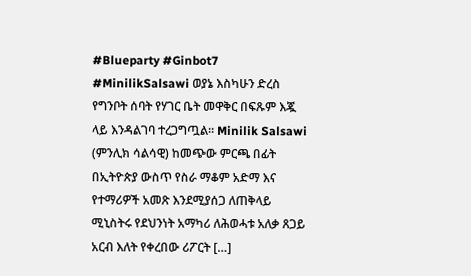#Blueparty #Ginbot7 #MinilikSalsawi ወያኔ እስካሁን ድረስ የግንቦት ሰባት የሃገር ቤት መዋቅር በፍጹም እጇ ላይ እንዳልገባ ተረጋግጧል። Minilik Salsawi (ምንሊክ ሳልሳዊ) ከመጭው ምርጫ በፊት በኢትዮጵያ ውስጥ የስራ ማቆም አድማ እና የተማሪዎች አመጽ እንደሚያሰጋ ለጠቅላይ ሚኒስትሩ የደህንነት አማካሪ ለሕወሓቱ አለቃ ጸጋይ አርብ እለት የቀረበው ሪፖርት […]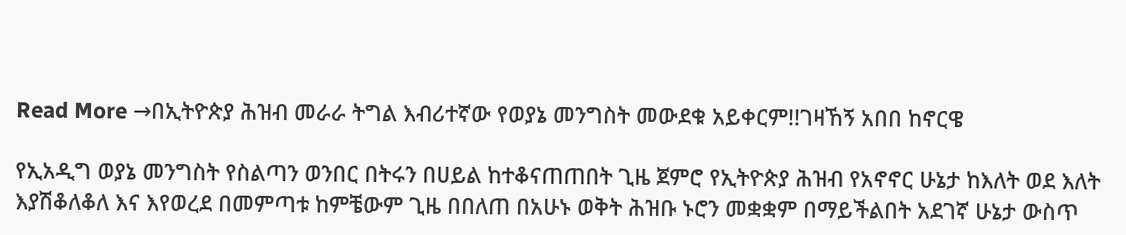Read More →በኢትዮጵያ ሕዝብ መራራ ትግል እብሪተኛው የወያኔ መንግስት መውደቁ አይቀርም!!ገዛኸኝ አበበ ከኖርዌ

የኢአዲግ ወያኔ መንግስት የስልጣን ወንበር በትሩን በሀይል ከተቆናጠጠበት ጊዜ ጀምሮ የኢትዮጵያ ሕዝብ የአኖኖር ሁኔታ ከእለት ወደ እለት እያሽቆለቆለ እና እየወረደ በመምጣቱ ከምቼውም ጊዜ በበለጠ በአሁኑ ወቅት ሕዝቡ ኑሮን መቋቋም በማይችልበት አደገኛ ሁኔታ ውስጥ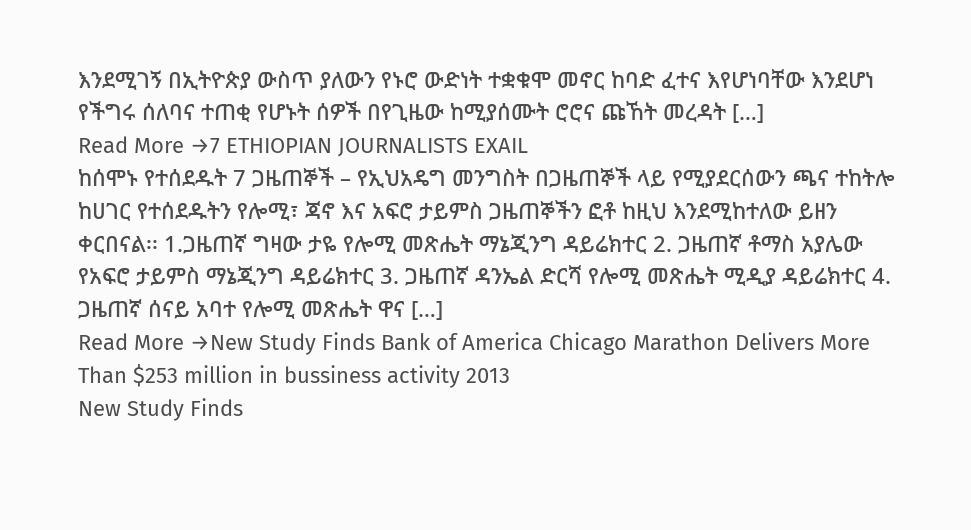እንደሚገኝ በኢትዮጵያ ውስጥ ያለውን የኑሮ ውድነት ተቋቁሞ መኖር ከባድ ፈተና እየሆነባቸው እንደሆነ የችግሩ ሰለባና ተጠቂ የሆኑት ሰዎች በየጊዜው ከሚያሰሙት ሮሮና ጩኸት መረዳት […]
Read More →7 ETHIOPIAN JOURNALISTS EXAIL
ከሰሞኑ የተሰደዱት 7 ጋዜጠኞች – የኢህአዴግ መንግስት በጋዜጠኞች ላይ የሚያደርሰውን ጫና ተከትሎ ከሀገር የተሰደዱትን የሎሚ፣ ጃኖ እና አፍሮ ታይምስ ጋዜጠኞችን ፎቶ ከዚህ እንደሚከተለው ይዘን ቀርበናል፡፡ 1.ጋዜጠኛ ግዛው ታዬ የሎሚ መጽሔት ማኔጂንግ ዳይሬክተር 2. ጋዜጠኛ ቶማስ አያሌው የአፍሮ ታይምስ ማኔጂንግ ዳይሬክተር 3. ጋዜጠኛ ዳንኤል ድርሻ የሎሚ መጽሔት ሚዲያ ዳይሬክተር 4. ጋዜጠኛ ሰናይ አባተ የሎሚ መጽሔት ዋና […]
Read More →New Study Finds Bank of America Chicago Marathon Delivers More Than $253 million in bussiness activity 2013
New Study Finds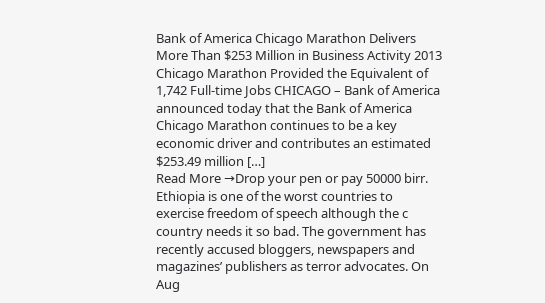Bank of America Chicago Marathon Delivers More Than $253 Million in Business Activity 2013 Chicago Marathon Provided the Equivalent of 1,742 Full-time Jobs CHICAGO – Bank of America announced today that the Bank of America Chicago Marathon continues to be a key economic driver and contributes an estimated $253.49 million […]
Read More →Drop your pen or pay 50000 birr.
Ethiopia is one of the worst countries to exercise freedom of speech although the c country needs it so bad. The government has recently accused bloggers, newspapers and magazines’ publishers as terror advocates. On Aug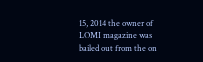15, 2014 the owner of LOMI magazine was bailed out from the on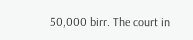50,000 birr. The court in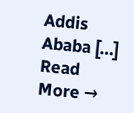Addis Ababa […]
Read More →